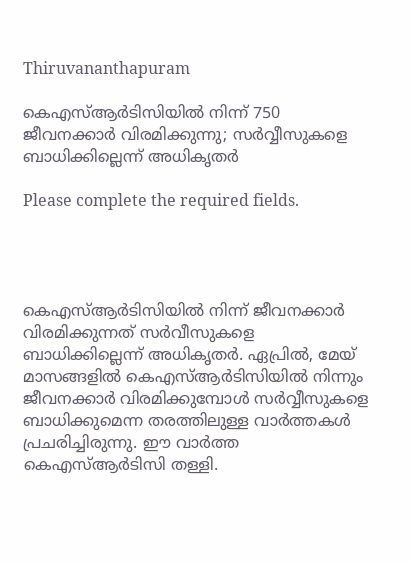Thiruvananthapuram

കെഎസ്ആർടിസിയിൽ നിന്ന് 750 ജീവനക്കാർ വിരമിക്കുന്നു; സർവ്വീസുകളെ ബാധിക്കില്ലെന്ന് അധികൃതർ

Please complete the required fields.




കെഎസ്ആർടിസിയിൽ നിന്ന് ജീവനക്കാർ വിരമിക്കുന്നത് സർവീസുകളെ ബാധിക്കില്ലെന്ന് അധികൃതർ. ഏപ്രിൽ, മേയ് മാസങ്ങളിൽ കെഎസ്ആർടിസിയിൽ നിന്നും ജീവനക്കാർ വിരമിക്കുമ്പോൾ സർവ്വീസുകളെ ബാധിക്കുമെന്ന തരത്തിലുള്ള വാർത്തകൾ പ്രചരിച്ചിരുന്നു. ഈ വാർത്ത കെഎസ്ആർടിസി തള്ളി.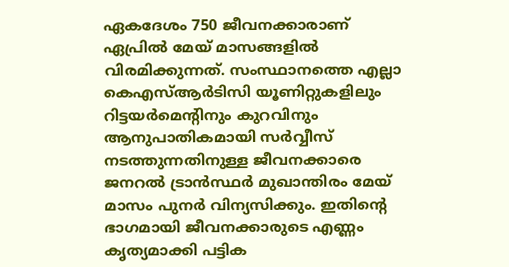ഏകദേശം 750 ജീവനക്കാരാണ് ഏപ്രിൽ മേയ് മാസങ്ങളിൽ വിരമിക്കുന്നത്. സംസ്ഥാനത്തെ എല്ലാ കെഎസ്ആർടിസി യൂണിറ്റുകളിലും റിട്ടയർമെന്റിനും കുറവിനും ആനുപാതികമായി സർവ്വീസ് നടത്തുന്നതിനുള്ള ജീവനക്കാരെ ജനറൽ ട്രാൻസ്ഥർ മുഖാന്തിരം മേയ് മാസം പുനർ വിന്യസിക്കും. ഇതിന്റെ ഭാഗമായി ജീവനക്കാരുടെ എണ്ണം കൃത്യമാക്കി പട്ടിക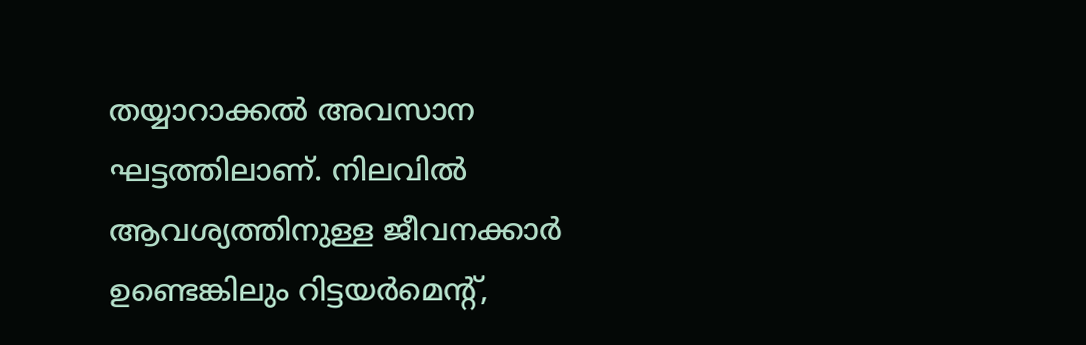തയ്യാറാക്കൽ അവസാന ഘട്ടത്തിലാണ്. നിലവിൽ ആവശ്യത്തിനുള്ള ജീവനക്കാർ ഉണ്ടെങ്കിലും റിട്ടയർമെന്റ്,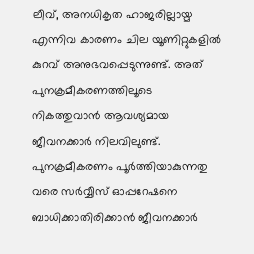ലീവ്, അനധികൃത ഹാജരില്ലായ്മ എന്നിവ കാരണം ചില യൂണിറ്റുകളിൽ കുറവ് അനുഭവപ്പെടുന്നുണ്ട്. അത് പുനക്രമീകരണത്തിലൂടെ നികത്തുവാൻ ആവശ്യമായ ജീവനക്കാർ നിലവിലുണ്ട്. പുനക്രമീകരണം പൂർത്തിയാകുന്നതു വരെ സർവ്വീസ് ഓപ്പറേഷനെ ബാധിക്കാതിരിക്കാൻ ജീവനക്കാർ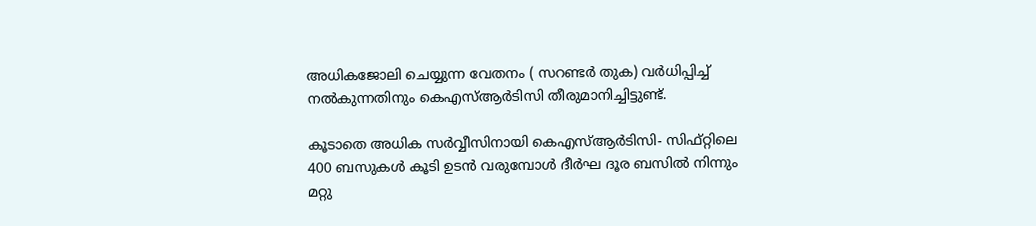അധികജോലി ചെയ്യുന്ന വേതനം ( സറണ്ടർ തുക) വർധിപ്പിച്ച് നൽകുന്നതിനും കെഎസ്ആർടിസി തീരുമാനിച്ചിട്ടുണ്ട്.

കൂടാതെ അധിക സർവ്വീസിനായി കെഎസ്ആർടിസി- സിഫ്റ്റിലെ 400 ബസുകൾ കൂടി ഉടൻ വരുമ്പോൾ ദീർഘ ദൂര ബസിൽ നിന്നും മറ്റു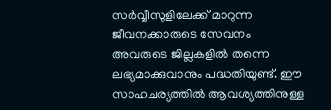സർവ്വീസുളിലേക്ക് മാറുന്ന ജീവനക്കാരുടെ സേവനം അവരുടെ ജില്ലകളിൽ തന്നെ ലഭ്യമാക്കുവാനും പദ്ധതിയുണ്ട്. ഈ സാഹചര്യത്തിൽ ആവശ്യത്തിനുള്ള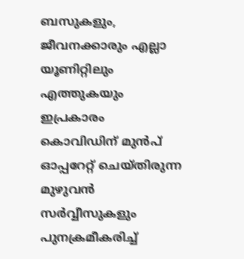ബസുകളും, ജീവനക്കാരും എല്ലാ യൂണിറ്റിലും എത്തുകയും ഇപ്രകാരം കൊവിഡിന് മുൻപ് ഓപ്പറേറ്റ് ചെയ്തിരുന്ന മുഴുവൻ സർവ്വീസുകളും പുനക്രമീകരിച്ച്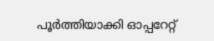പൂർത്തിയാക്കി ഓപ്പറേറ്റ്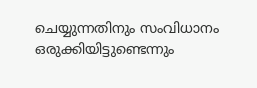ചെയ്യുന്നതിനും സംവിധാനം ഒരുക്കിയിട്ടുണ്ടെന്നും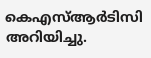കെഎസ്ആർടിസി അറിയിച്ചു.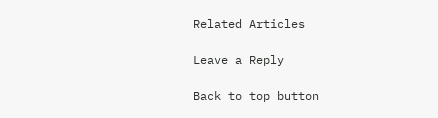Related Articles

Leave a Reply

Back to top button